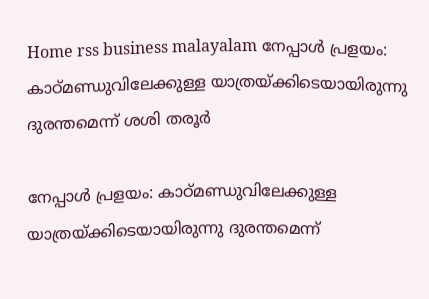Home rss business malayalam നേപ്പാൾ പ്രളയം: കാഠ്മണ്ഡുവിലേക്കുള്ള യാത്രയ്ക്കിടെയായിരുന്നു ദുരന്തമെന്ന് ശശി തരൂർ

നേപ്പാൾ പ്രളയം: കാഠ്മണ്ഡുവിലേക്കുള്ള യാത്രയ്ക്കിടെയായിരുന്നു ദുരന്തമെന്ന്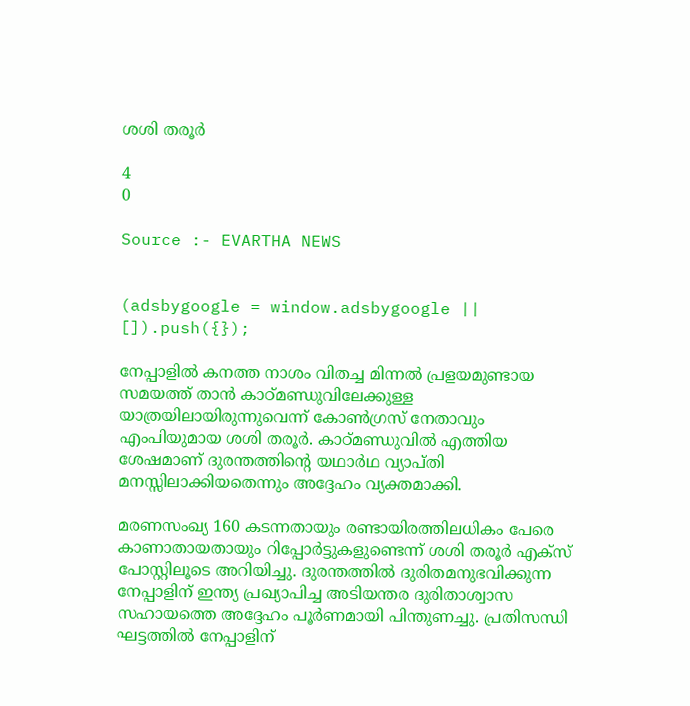ശശി തരൂർ

4
0

Source :- EVARTHA NEWS


(adsbygoogle = window.adsbygoogle || []).push({});

നേപ്പാളിൽ കനത്ത നാശം വിതച്ച മിന്നൽ പ്രളയമുണ്ടായ സമയത്ത് താൻ കാഠ്മണ്ഡുവിലേക്കുള്ള യാത്രയിലായിരുന്നുവെന്ന് കോൺഗ്രസ് നേതാവും എംപിയുമായ ശശി തരൂർ. കാഠ്മണ്ഡുവിൽ എത്തിയ ശേഷമാണ് ദുരന്തത്തിന്റെ യഥാർഥ വ്യാപ്തി മനസ്സിലാക്കിയതെന്നും അദ്ദേഹം വ്യക്തമാക്കി.

മരണസംഖ്യ 160 കടന്നതായും രണ്ടായിരത്തിലധികം പേരെ കാണാതായതായും റിപ്പോർട്ടുകളുണ്ടെന്ന് ശശി തരൂർ എക്സ് പോസ്റ്റിലൂടെ അറിയിച്ചു. ദുരന്തത്തിൽ ദുരിതമനുഭവിക്കുന്ന നേപ്പാളിന് ഇന്ത്യ പ്രഖ്യാപിച്ച അടിയന്തര ദുരിതാശ്വാസ സഹായത്തെ അദ്ദേഹം പൂർണമായി പിന്തുണച്ചു. പ്രതിസന്ധി ഘട്ടത്തിൽ നേപ്പാളിന്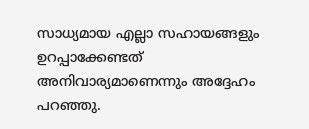സാധ്യമായ എല്ലാ സഹായങ്ങളും ഉറപ്പാക്കേണ്ടത് അനിവാര്യമാണെന്നും അദ്ദേഹം പറഞ്ഞു.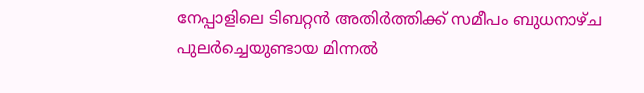നേപ്പാളിലെ ടിബറ്റൻ അതിർത്തിക്ക് സമീപം ബുധനാഴ്ച പുലർച്ചെയുണ്ടായ മിന്നൽ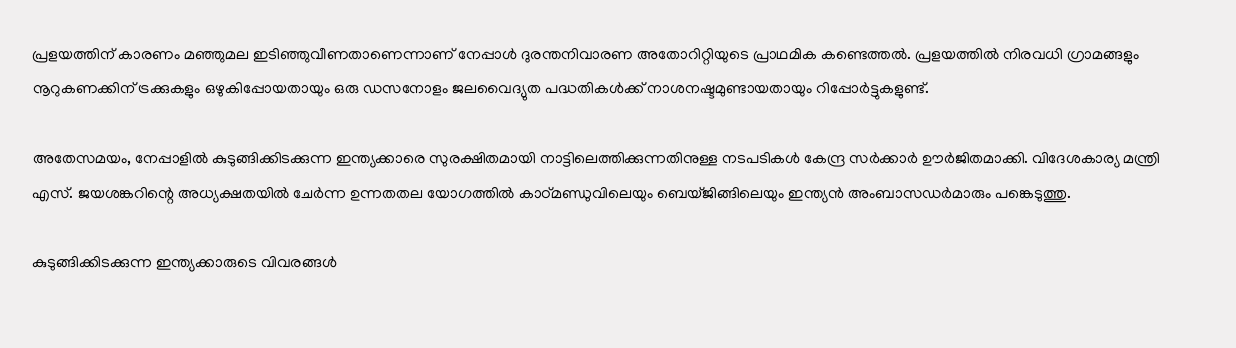പ്രളയത്തിന് കാരണം മഞ്ഞുമല ഇടിഞ്ഞുവീണതാണെന്നാണ് നേപ്പാൾ ദുരന്തനിവാരണ അതോറിറ്റിയുടെ പ്രാഥമിക കണ്ടെത്തൽ. പ്രളയത്തിൽ നിരവധി ഗ്രാമങ്ങളും നൂറുകണക്കിന് ട്രക്കുകളും ഒഴുകിപ്പോയതായും ഒരു ഡസനോളം ജലവൈദ്യുത പദ്ധതികൾക്ക് നാശനഷ്ടമുണ്ടായതായും റിപ്പോർട്ടുകളുണ്ട്.

അതേസമയം, നേപ്പാളിൽ കുടുങ്ങിക്കിടക്കുന്ന ഇന്ത്യക്കാരെ സുരക്ഷിതമായി നാട്ടിലെത്തിക്കുന്നതിനുള്ള നടപടികൾ കേന്ദ്ര സർക്കാർ ഊർജിതമാക്കി. വിദേശകാര്യ മന്ത്രി എസ്. ജയശങ്കറിന്റെ അധ്യക്ഷതയിൽ ചേർന്ന ഉന്നതതല യോഗത്തിൽ കാഠ്മണ്ഡുവിലെയും ബെയ്ജിങ്ങിലെയും ഇന്ത്യൻ അംബാസഡർമാരും പങ്കെടുത്തു.

കുടുങ്ങിക്കിടക്കുന്ന ഇന്ത്യക്കാരുടെ വിവരങ്ങൾ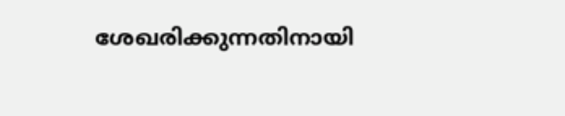ശേഖരിക്കുന്നതിനായി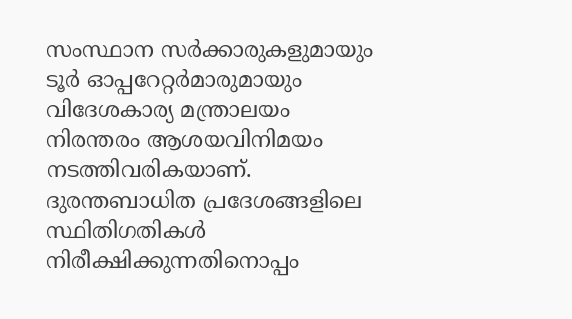സംസ്ഥാന സർക്കാരുകളുമായും ടൂർ ഓപ്പറേറ്റർമാരുമായും വിദേശകാര്യ മന്ത്രാലയം നിരന്തരം ആശയവിനിമയം നടത്തിവരികയാണ്. ദുരന്തബാധിത പ്രദേശങ്ങളിലെ സ്ഥിതിഗതികൾ നിരീക്ഷിക്കുന്നതിനൊപ്പം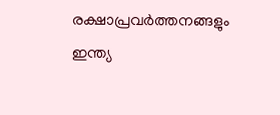രക്ഷാപ്രവർത്തനങ്ങളും ഇന്ത്യ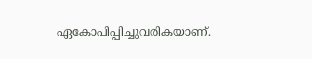ഏകോപിപ്പിച്ചുവരികയാണ്.